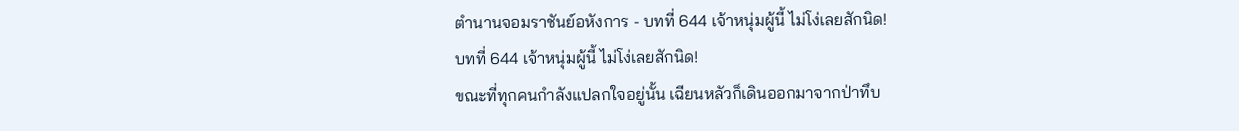ตำนานจอมราชันย์อหังการ - บทที่ 644 เจ้าหนุ่มผู้นี้ ไม่โง่เลยสักนิด!
บทที่ 644 เจ้าหนุ่มผู้นี้ ไม่โง่เลยสักนิด!
ขณะที่ทุกคนกำลังแปลกใจอยู่นั้น เฉียนหลัวก็เดินออกมาจากป่าทึบ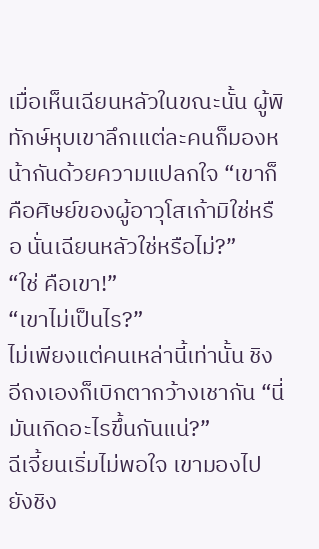เมื่อเห็นเฉียนหลัวในขณะนั้น ผู้พิทักษ์หุบเขาลึกเแต่ละคนก็มองหน้ากันด้วยความแปลกใจ “เขาก็คือศิษย์ของผู้อาวุโสเก้ามิใช่หรือ นั่นเฉียนหลัวใช่หรือไม่?”
“ใช่ คือเขา!”
“เขาไม่เป็นไร?”
ไม่เพียงแต่คนเหล่านี้เท่านั้น ชิงอีถงเองก็เบิกตากว้างเชากัน “นี่มันเกิดอะไรขึ้นกันแน่?”
ฉีเจี้ยนเริ่มไม่พอใจ เขามองไปยังชิง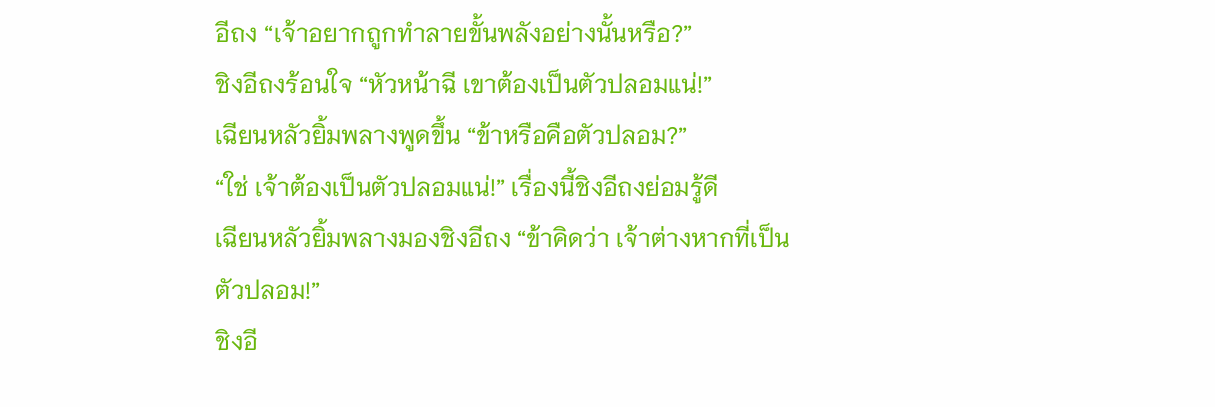อีถง “เจ้าอยากถูกทำลายขั้นพลังอย่างนั้นหรือ?”
ชิงอีถงร้อนใจ “หัวหน้าฉี เขาต้องเป็นตัวปลอมแน่!”
เฉียนหลัวยิ้มพลางพูดขึ้น “ข้าหรือคือตัวปลอม?”
“ใช่ เจ้าต้องเป็นตัวปลอมแน่!” เรื่องนี้ชิงอีถงย่อมรู้ดี
เฉียนหลัวยิ้มพลางมองชิงอีถง “ข้าคิดว่า เจ้าต่างหากที่เป็นตัวปลอม!”
ชิงอี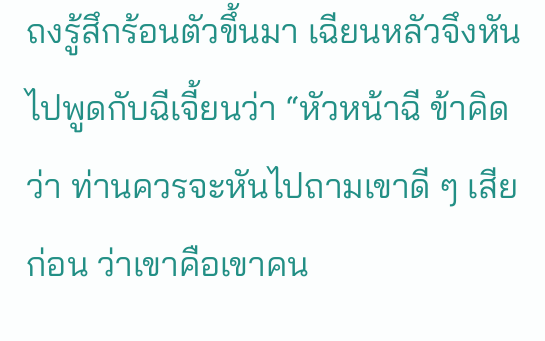ถงรู้สึกร้อนตัวขึ้นมา เฉียนหลัวจึงหันไปพูดกับฉีเจี้ยนว่า “หัวหน้าฉี ข้าคิดว่า ท่านควรจะหันไปถามเขาดี ๆ เสียก่อน ว่าเขาคือเขาคน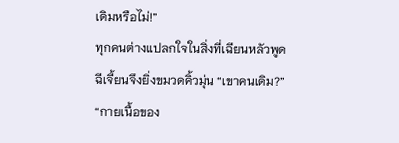เดิมหรือไม่!”
ทุกคนต่างแปลกใจในสิ่งที่เฉียนหลัวพูด
ฉีเจี้ยนจึงยิ่งขมวดคิ้วมุ่น “เขาคนเดิม?”
“กายเนื้อของ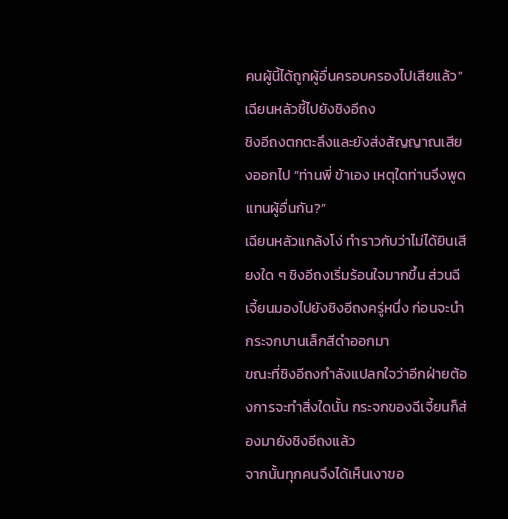คนผู้นี้ได้ถูกผู้อื่นครอบครองไปเสียแล้ว” เฉียนหลัวชี้ไปยังชิงอีถง
ชิงอีถงตกตะลึงและยังส่งสัญญาณเสียงออกไป “ท่านพี่ ข้าเอง เหตุใดท่านจึงพูดแทนผู้อื่นกัน?”
เฉียนหลัวแกล้งโง่ ทำราวกับว่าไม่ได้ยินเสียงใด ๆ ชิงอีถงเริ่มร้อนใจมากขึ้น ส่วนฉีเจี้ยนมองไปยังชิงอีถงครู่หนึ่ง ก่อนจะนำกระจกบานเล็กสีดำออกมา
ขณะที่ชิงอีถงกำลังแปลกใจว่าอีกฝ่ายต้องการจะทำสิ่งใดนั้น กระจกของฉีเจี้ยนก็ส่องมายังชิงอีถงแล้ว
จากนั้นทุกคนจึงได้เห็นเงาขอ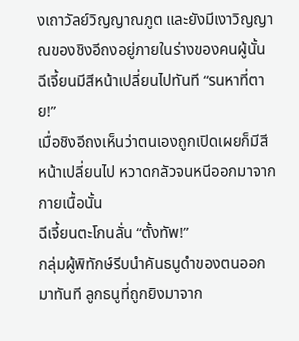งเถาวัลย์วิญญาณภูต และยังมีเงาวิญญาณของชิงอีถงอยู่ภายในร่างของคนผู้นั้น
ฉีเจี้ยนมีสีหน้าเปลี่ยนไปทันที “รนหาที่ตาย!”
เมื่อชิงอีถงเห็นว่าตนเองถูกเปิดเผยก็มีสีหน้าเปลี่ยนไป หวาดกลัวจนหนีออกมาจากกายเนื้อนั้น
ฉีเจี้ยนตะโกนลั่น “ตั้งทัพ!”
กลุ่มผู้พิทักษ์รีบนำคันธนูดำของตนออกมาทันที ลูกธนูที่ถูกยิงมาจาก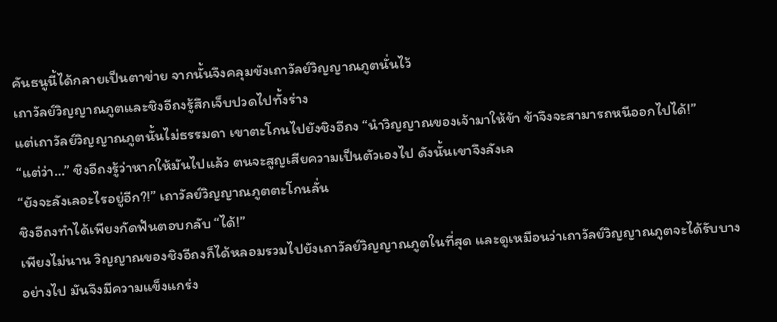คันธนูนี้ได้กลายเป็นตาข่าย จากนั้นจึงคลุมขังเถาวัลย์วิญญาณภูตนั่นไว้
เถาวัลย์วิญญาณภูตและชิงอีถงรู้สึกเจ็บปวดไปทั้งร่าง
แต่เถาวัลย์วิญญาณภูตนั้นไม่ธรรมดา เขาตะโกนไปยังชิงอีถง “นำวิญญาณของเจ้ามาให้ข้า ข้าจึงจะสามารถหนีออกไปได้!”
“แต่ว่า…” ชิงอีถงรู้ว่าหากให้มันไปแล้ว ตนจะสูญเสียความเป็นตัวเองไป ดังนั้นเขาจึงลังเล
“ยังจะลังเลอะไรอยู่อีก?!” เถาวัลย์วิญญาณภูตตะโกนลั่น
ชิงอีถงทำได้เพียงกัดฟันตอบกลับ “ได้!”
เพียงไม่นาน วิญญาณของชิงอีถงก็ได้หลอมรวมไปยังเถาวัลย์วิญญาณภูตในที่สุด และดูเหมือนว่าเถาวัลย์วิญญาณภูตจะได้รับบางอย่างไป มันจึงมีความแข็งแกร่ง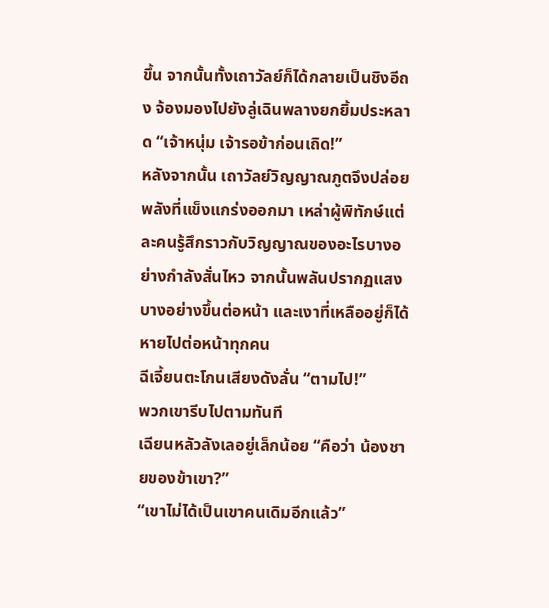ขึ้น จากนั้นทั้งเถาวัลย์ก็ได้กลายเป็นชิงอีถง จ้องมองไปยังลู่เฉินพลางยกยิ้มประหลาด “เจ้าหนุ่ม เจ้ารอข้าก่อนเถิด!”
หลังจากนั้น เถาวัลย์วิญญาณภูตจึงปล่อยพลังที่แข็งแกร่งออกมา เหล่าผู้พิทักษ์แต่ละคนรู้สึกราวกับวิญญาณของอะไรบางอย่างกำลังสั่นไหว จากนั้นพลันปรากฏแสงบางอย่างขึ้นต่อหน้า และเงาที่เหลืออยู่ก็ได้หายไปต่อหน้าทุกคน
ฉีเจี้ยนตะโกนเสียงดังลั่น “ตามไป!”
พวกเขารีบไปตามทันที
เฉียนหลัวลังเลอยู่เล็กน้อย “คือว่า น้องชายของข้าเขา?”
“เขาไม่ได้เป็นเขาคนเดิมอีกแล้ว”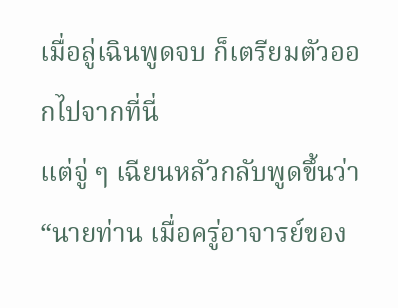เมื่อลู่เฉินพูดจบ ก็เตรียมตัวออกไปจากที่นี่
แต่จู่ ๆ เฉียนหลัวกลับพูดขึ้นว่า “นายท่าน เมื่อครู่อาจารย์ของ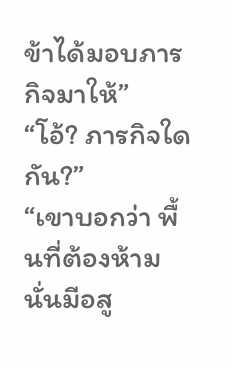ข้าได้มอบภารกิจมาให้”
“โอ้? ภารกิจใดกัน?”
“เขาบอกว่า พื้นที่ต้องห้ามนั่นมีอสู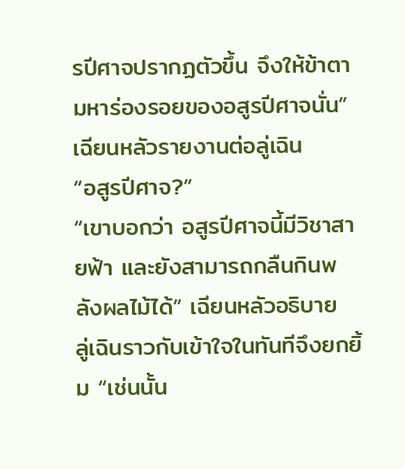รปีศาจปรากฏตัวขึ้น จึงให้ข้าตามหาร่องรอยของอสูรปีศาจนั่น” เฉียนหลัวรายงานต่อลู่เฉิน
“อสูรปีศาจ?”
“เขาบอกว่า อสูรปีศาจนี้มีวิชาสายฟ้า และยังสามารถกลืนกินพลังผลไม้ได้” เฉียนหลัวอธิบาย
ลู่เฉินราวกับเข้าใจในทันทีจึงยกยิ้ม “เช่นนั้น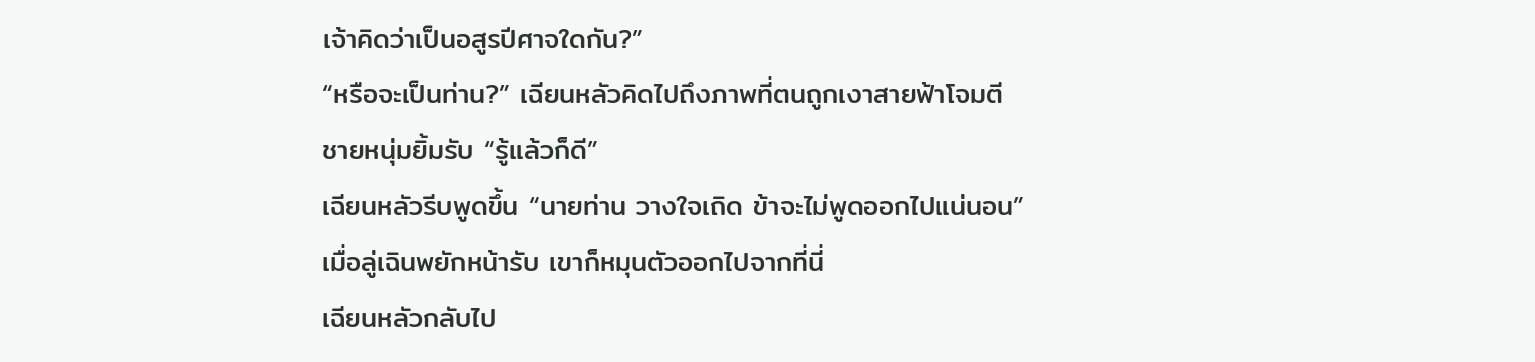เจ้าคิดว่าเป็นอสูรปีศาจใดกัน?”
“หรือจะเป็นท่าน?” เฉียนหลัวคิดไปถึงภาพที่ตนถูกเงาสายฟ้าโจมตี
ชายหนุ่มยิ้มรับ “รู้แล้วก็ดี”
เฉียนหลัวรีบพูดขึ้น “นายท่าน วางใจเถิด ข้าจะไม่พูดออกไปแน่นอน”
เมื่อลู่เฉินพยักหน้ารับ เขาก็หมุนตัวออกไปจากที่นี่
เฉียนหลัวกลับไป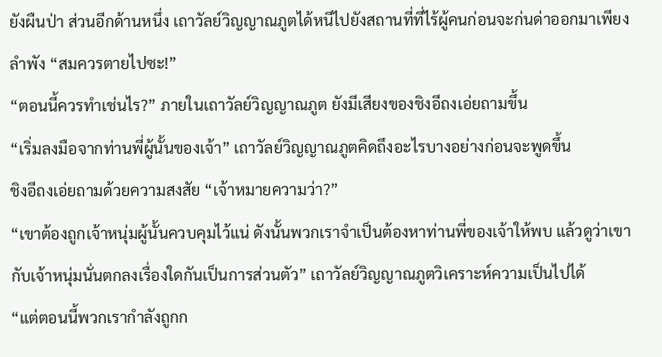ยังผืนป่า ส่วนอีกด้านหนึ่ง เถาวัลย์วิญญาณภูตได้หนีไปยังสถานที่ที่ไร้ผู้คนก่อนจะก่นด่าออกมาเพียงลำพัง “สมควรตายไปซะ!”
“ตอนนี้ควรทำเช่นไร?” ภายในเถาวัลย์วิญญาณภูต ยังมีเสียงของชิงอีถงเอ่ยถามขึ้น
“เริ่มลงมือจากท่านพี่ผู้นั้นของเจ้า” เถาวัลย์วิญญาณภูตคิดถึงอะไรบางอย่างก่อนจะพูดขึ้น
ชิงอีถงเอ่ยถามด้วยความสงสัย “เจ้าหมายความว่า?”
“เขาต้องถูกเจ้าหนุ่มผู้นั้นควบคุมไว้แน่ ดังนั้นพวกเราจำเป็นต้องหาท่านพี่ของเจ้าให้พบ แล้วดูว่าเขากับเจ้าหนุ่มนั่นตกลงเรื่องใดกันเป็นการส่วนตัว” เถาวัลย์วิญญาณภูตวิเคราะห์ความเป็นไปได้
“แต่ตอนนี้พวกเรากำลังถูกก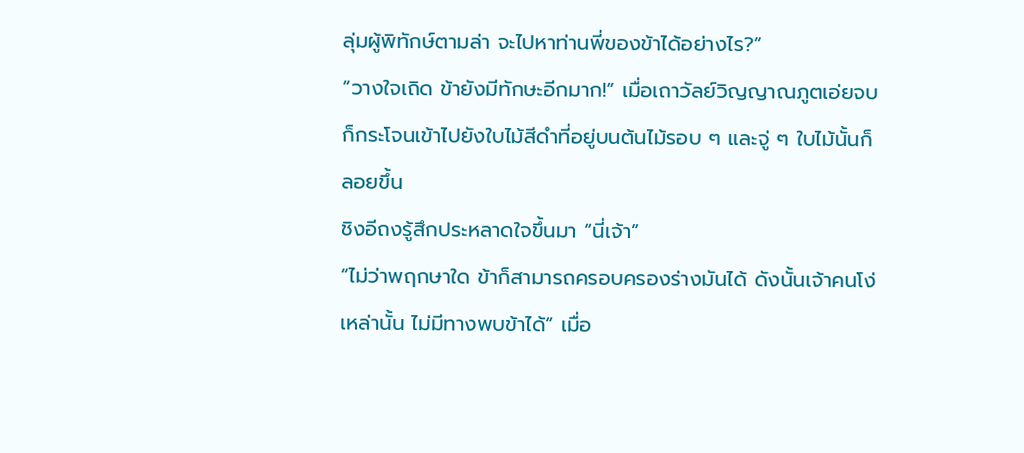ลุ่มผู้พิทักษ์ตามล่า จะไปหาท่านพี่ของข้าได้อย่างไร?”
“วางใจเถิด ข้ายังมีทักษะอีกมาก!” เมื่อเถาวัลย์วิญญาณภูตเอ่ยจบ ก็กระโจนเข้าไปยังใบไม้สีดำที่อยู่บนต้นไม้รอบ ๆ และจู่ ๆ ใบไม้นั้นก็ลอยขึ้น
ชิงอีถงรู้สึกประหลาดใจขึ้นมา “นี่เจ้า”
“ไม่ว่าพฤกษาใด ข้าก็สามารถครอบครองร่างมันได้ ดังนั้นเจ้าคนโง่เหล่านั้น ไม่มีทางพบข้าได้” เมื่อ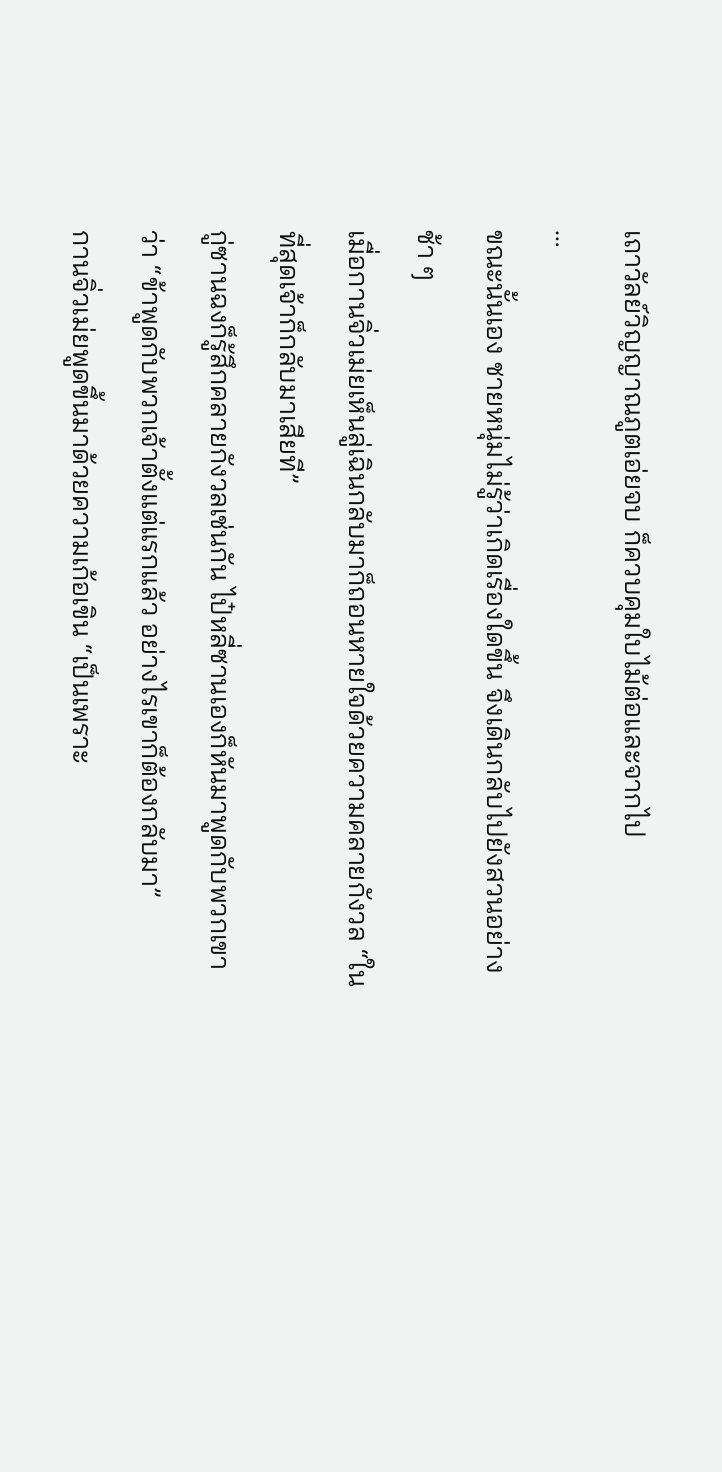เถาวัลย์วิญญาณภูตเอ่ยจบ ก็ควบคุมใบไม้ต่อและจากไป
…
ขณะนั้นเอง ชายหนุ่มไม่รู้ว่าเกิดเรื่องใดขึ้น จึงเดินกลับไปยังสวนอย่างช้า ๆ
เมื่อกานจิ่วเม่ยเห็นลู่เฉินกลับมาก็ถอนหายใจด้วยความคลายกังวล “ในที่สุดเจ้าก็กลับมาเสียที”
กู่ซานฉงก็รู้สึกคลายกังวลเช่นกัน ไป๋หลี่ซานเองก็หันมาพูดกับพวกเขาว่า “ข้าพูดกับพวกเจ้าตั้งแต่แรกแล้ว อย่างไรเขาก็ต้องกลับมา”
กานจิ่วเม่ยพูดขึ้นมาด้วยความเก้อเขิน “เป็นเพราะ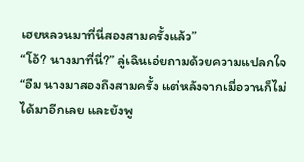เฮยหลวนมาที่นี่สองสามครั้งแล้ว”
“โอ้? นางมาที่นี่?” ลู่เฉินเอ่ยถามด้วยความแปลกใจ
“อืม นางมาสองถึงสามครั้ง แต่หลังจากเมื่อวานก็ไม่ได้มาอีกเลย และยังพู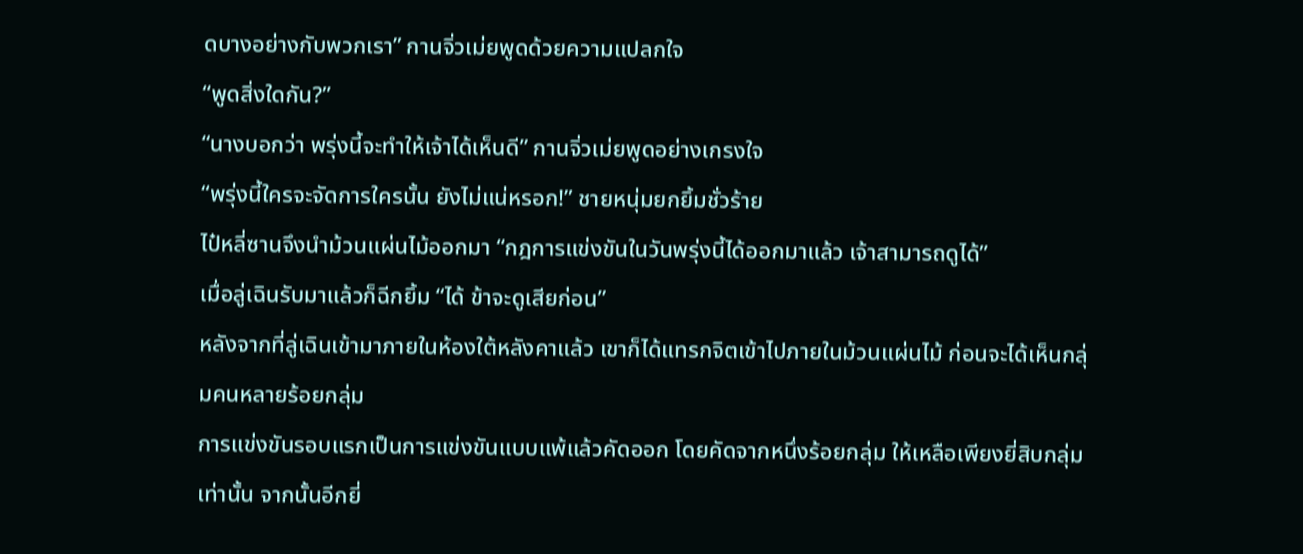ดบางอย่างกับพวกเรา” กานจิ่วเม่ยพูดด้วยความแปลกใจ
“พูดสิ่งใดกัน?”
“นางบอกว่า พรุ่งนี้จะทำให้เจ้าได้เห็นดี” กานจิ่วเม่ยพูดอย่างเกรงใจ
“พรุ่งนี้ใครจะจัดการใครนั้น ยังไม่แน่หรอก!” ชายหนุ่มยกยิ้มชั่วร้าย
ไป๋หลี่ซานจึงนำม้วนแผ่นไม้ออกมา “กฎการแข่งขันในวันพรุ่งนี้ได้ออกมาแล้ว เจ้าสามารถดูได้”
เมื่อลู่เฉินรับมาแล้วก็ฉีกยิ้ม “ได้ ข้าจะดูเสียก่อน”
หลังจากที่ลู่เฉินเข้ามาภายในห้องใต้หลังคาแล้ว เขาก็ได้แทรกจิตเข้าไปภายในม้วนแผ่นไม้ ก่อนจะได้เห็นกลุ่มคนหลายร้อยกลุ่ม
การแข่งขันรอบแรกเป็นการแข่งขันแบบแพ้แล้วคัดออก โดยคัดจากหนึ่งร้อยกลุ่ม ให้เหลือเพียงยี่สิบกลุ่มเท่านั้น จากนั้นอีกยี่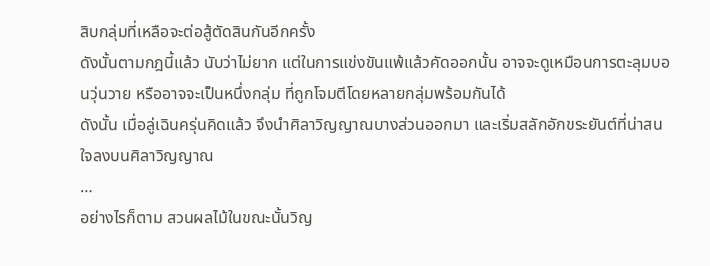สิบกลุ่มที่เหลือจะต่อสู้ตัดสินกันอีกครั้ง
ดังนั้นตามกฎนี้แล้ว นับว่าไม่ยาก แต่ในการแข่งขันแพ้แล้วคัดออกนั้น อาจจะดูเหมือนการตะลุมบอนวุ่นวาย หรืออาจจะเป็นหนึ่งกลุ่ม ที่ถูกโจมตีโดยหลายกลุ่มพร้อมกันได้
ดังนั้น เมื่อลู่เฉินครุ่นคิดแล้ว จึงนำศิลาวิญญาณบางส่วนออกมา และเริ่มสลักอักขระยันต์ที่น่าสนใจลงบนศิลาวิญญาณ
…
อย่างไรก็ตาม สวนผลไม้ในขณะนั้นวิญ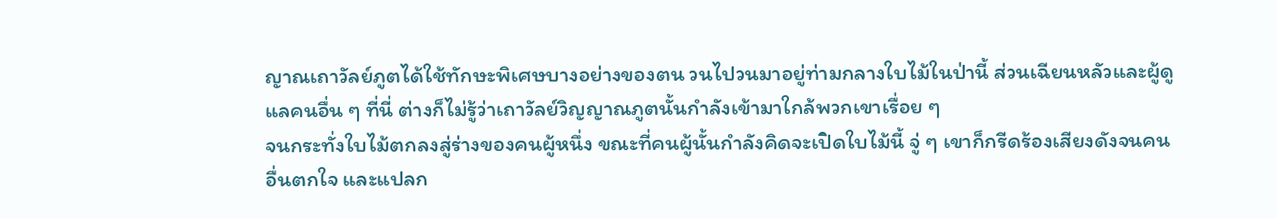ญาณเถาวัลย์ภูตได้ใช้ทักษะพิเศษบางอย่างของตน วนไปวนมาอยู่ท่ามกลางใบไม้ในป่านี้ ส่วนเฉียนหลัวและผู้ดูแลคนอื่น ๆ ที่นี่ ต่างก็ไม่รู้ว่าเถาวัลย์วิญญาณภูตนั้นกำลังเข้ามาใกล้พวกเขาเรื่อย ๆ
จนกระทั่งใบไม้ตกลงสู่ร่างของคนผู้หนึ่ง ขณะที่คนผู้นั้นกำลังคิดจะเปิดใบไม้นี้ จู่ ๆ เขาก็กรีดร้องเสียงดังจนคนอื่นตกใจ และแปลก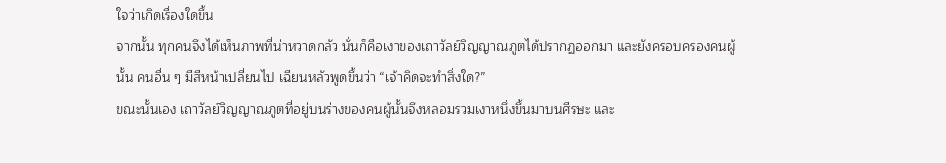ใจว่าเกิดเรื่องใดขึ้น
จากนั้น ทุกคนจึงได้เห็นภาพที่น่าหวาดกลัว นั่นก็คือเงาของเถาวัลย์วิญญาณภูตได้ปรากฏออกมา และยังครอบครองคนผู้นั้น คนอื่น ๆ มีสีหน้าเปลี่ยนไป เฉียนหลัวพูดขึ้นว่า “เจ้าคิดจะทำสิ่งใด?”
ขณะนั้นเอง เถาวัลย์วิญญาณภูตที่อยู่บนร่างของคนผู้นั้นจึงหลอมรวมเงาหนึ่งขึ้นมาบนศีรษะ และ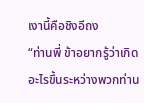เงานี้คือชิงอีถง
“ท่านพี่ ข้าอยากรู้ว่าเกิดอะไรขึ้นระหว่างพวกท่าน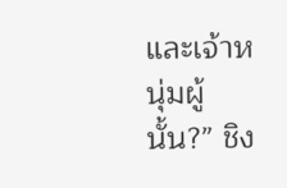และเจ้าหนุ่มผู้นั้น?” ชิง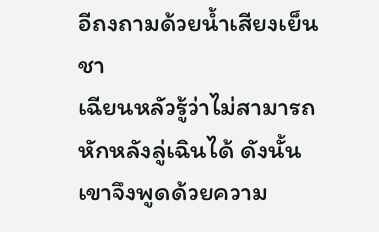อีถงถามด้วยน้ำเสียงเย็นชา
เฉียนหลัวรู้ว่าไม่สามารถหักหลังลู่เฉินได้ ดังนั้นเขาจึงพูดด้วยความ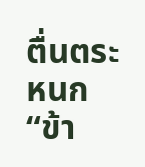ตื่นตระหนก “ข้า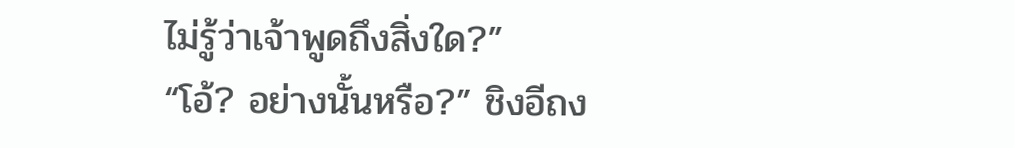ไม่รู้ว่าเจ้าพูดถึงสิ่งใด?”
“โอ้? อย่างนั้นหรือ?” ชิงอีถง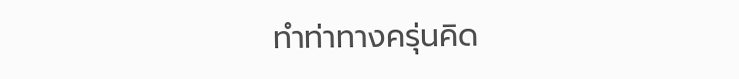ทำท่าทางครุ่นคิด